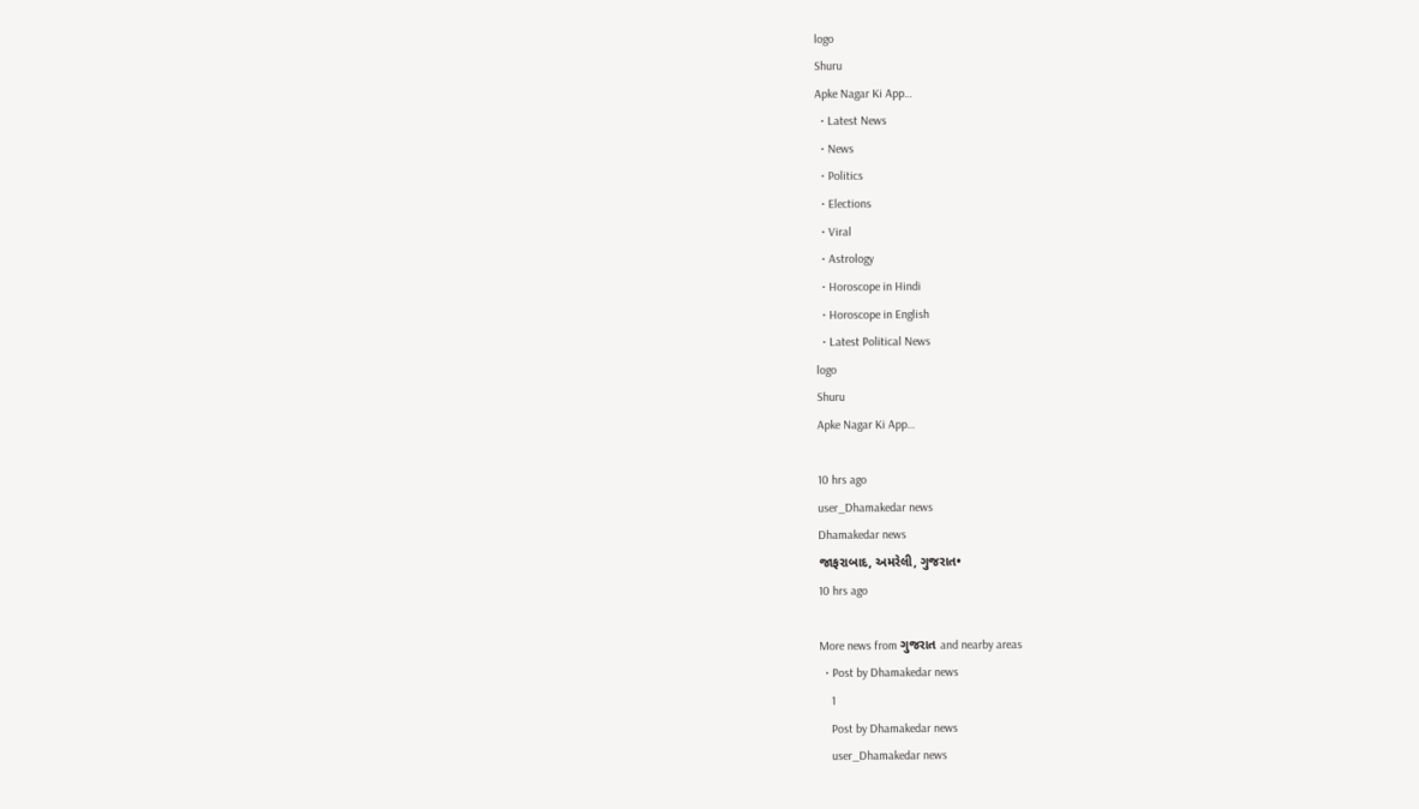logo
Shuru
Apke Nagar Ki App…
  • Latest News
  • News
  • Politics
  • Elections
  • Viral
  • Astrology
  • Horoscope in Hindi
  • Horoscope in English
  • Latest Political News
logo
Shuru
Apke Nagar Ki App…

10 hrs ago
user_Dhamakedar news
Dhamakedar news
જાફરાબાદ, અમરેલી, ગુજરાત•
10 hrs ago

More news from ગુજરાત and nearby areas
  • Post by Dhamakedar news
    1
    Post by Dhamakedar news
    user_Dhamakedar news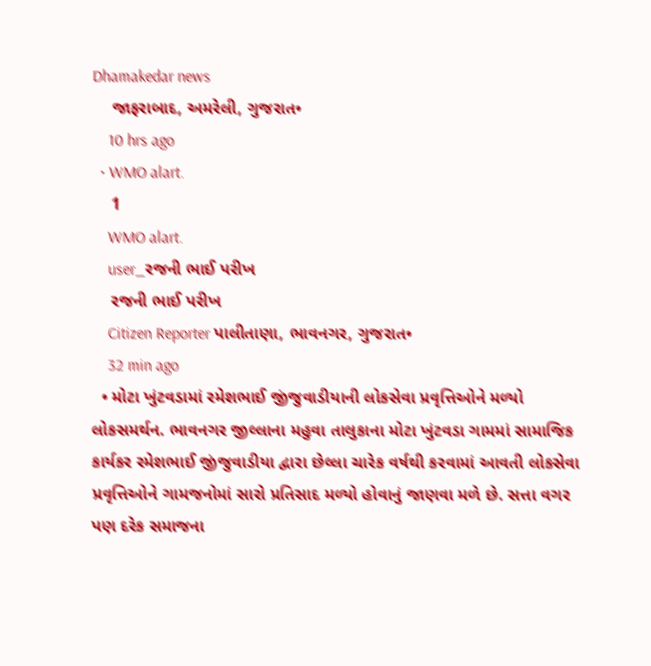Dhamakedar news
    જાફરાબાદ, અમરેલી, ગુજરાત•
    10 hrs ago
  • WMO alart.
    1
    WMO alart.
    user_રજની ભાઈ પરીખ
    રજની ભાઈ પરીખ
    Citizen Reporter પાલીતાણા, ભાવનગર, ગુજરાત•
    32 min ago
  • મોટા ખુંટવડામાં રમેશભાઈ જીંજુવાડીયાની લોકસેવા પ્રવૃત્તિઓને મળ્યો લોકસમર્થન. ભાવનગર જીલ્લાના મહુવા તાલુકાના મોટા ખુંટવડા ગામમાં સામાજિક કાર્યકર રમેશભાઈ જીંજુવાડીયા દ્વારા છેલ્લા ચારેક વર્ષથી કરવામાં આવતી લોકસેવા પ્રવૃત્તિઓને ગામજનોમાં સારો પ્રતિસાદ મળ્યો હોવાનું જાણવા મળે છે. સત્તા વગર પણ દરેક સમાજના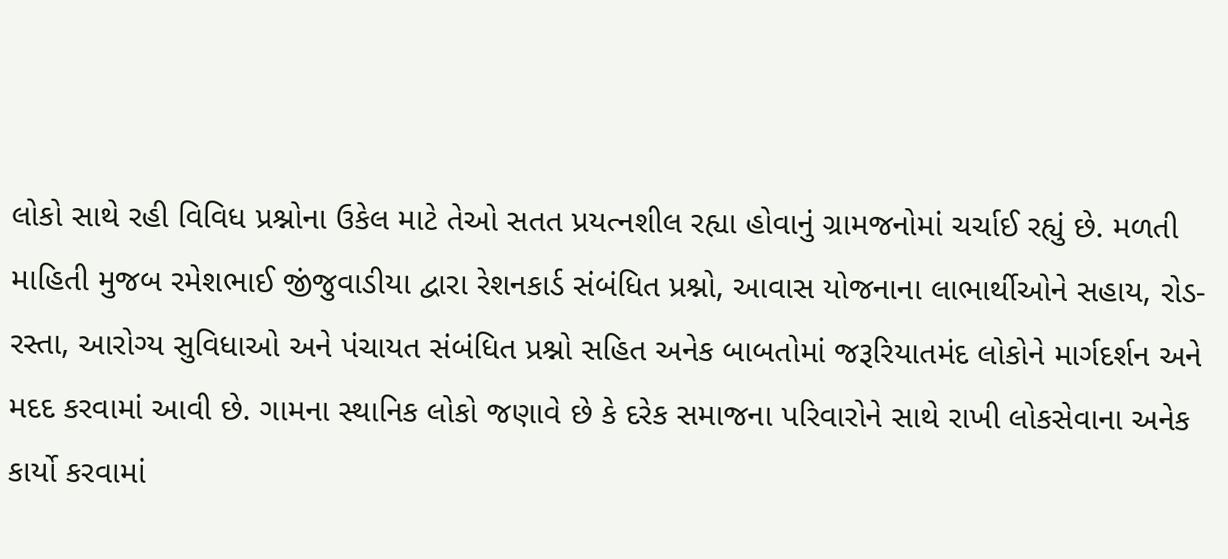લોકો સાથે રહી વિવિધ પ્રશ્નોના ઉકેલ માટે તેઓ સતત પ્રયત્નશીલ રહ્યા હોવાનું ગ્રામજનોમાં ચર્ચાઈ રહ્યું છે. મળતી માહિતી મુજબ રમેશભાઈ જીંજુવાડીયા દ્વારા રેશનકાર્ડ સંબંધિત પ્રશ્નો, આવાસ યોજનાના લાભાર્થીઓને સહાય, રોડ-રસ્તા, આરોગ્ય સુવિધાઓ અને પંચાયત સંબંધિત પ્રશ્નો સહિત અનેક બાબતોમાં જરૂરિયાતમંદ લોકોને માર્ગદર્શન અને મદદ કરવામાં આવી છે. ગામના સ્થાનિક લોકો જણાવે છે કે દરેક સમાજના પરિવારોને સાથે રાખી લોકસેવાના અનેક કાર્યો કરવામાં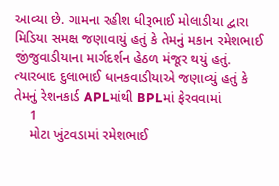આવ્યા છે. ગામના રહીશ ધીરૂભાઈ મોલાડીયા દ્વારા મિડિયા સમક્ષ જણાવાયું હતું કે તેમનું મકાન રમેશભાઈ જીંજુવાડીયાના માર્ગદર્શન હેઠળ મંજૂર થયું હતું. ત્યારબાદ દુલાભાઈ ધાનકવાડીયાએ જણાવ્યું હતું કે તેમનું રેશનકાર્ડ APLમાંથી BPLમાં ફેરવવામાં
    1
    મોટા ખુંટવડામાં રમેશભાઈ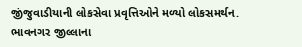જીંજુવાડીયાની લોકસેવા પ્રવૃત્તિઓને મળ્યો લોકસમર્થન.
ભાવનગર જીલ્લાના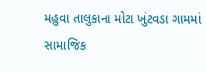મહુવા તાલુકાના મોટા ખુંટવડા ગામમાં સામાજિક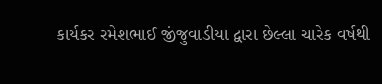કાર્યકર રમેશભાઈ જીંજુવાડીયા દ્વારા છેલ્લા ચારેક વર્ષથી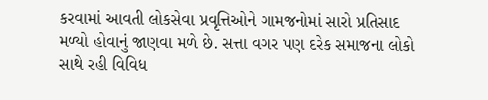કરવામાં આવતી લોકસેવા પ્રવૃત્તિઓને ગામજનોમાં સારો પ્રતિસાદ મળ્યો હોવાનું જાણવા મળે છે. સત્તા વગર પણ દરેક સમાજના લોકો સાથે રહી વિવિધ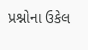પ્રશ્નોના ઉકેલ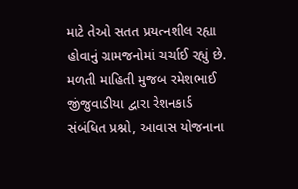માટે તેઓ સતત પ્રયત્નશીલ રહ્યા હોવાનું ગ્રામજનોમાં ચર્ચાઈ રહ્યું છે. મળતી માહિતી મુજબ રમેશભાઈ જીંજુવાડીયા દ્વારા રેશનકાર્ડ સંબંધિત પ્રશ્નો, આવાસ યોજનાના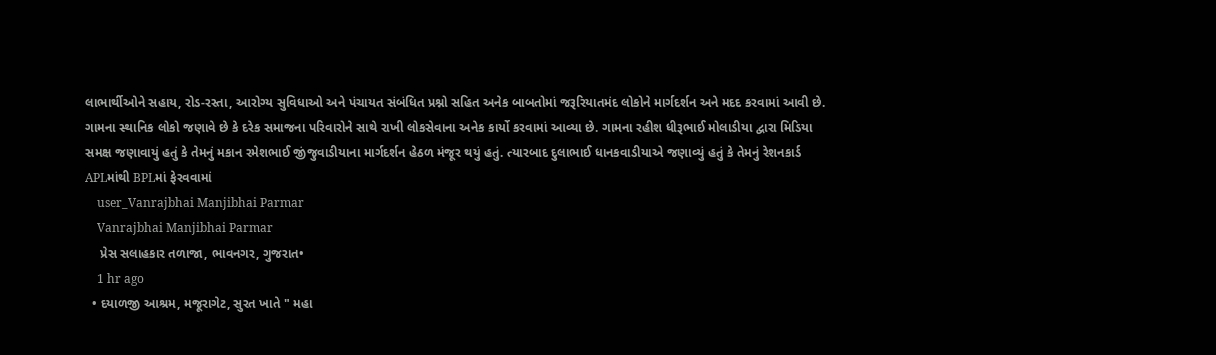લાભાર્થીઓને સહાય, રોડ-રસ્તા, આરોગ્ય સુવિધાઓ અને પંચાયત સંબંધિત પ્રશ્નો સહિત અનેક બાબતોમાં જરૂરિયાતમંદ લોકોને માર્ગદર્શન અને મદદ કરવામાં આવી છે. ગામના સ્થાનિક લોકો જણાવે છે કે દરેક સમાજના પરિવારોને સાથે રાખી લોકસેવાના અનેક કાર્યો કરવામાં આવ્યા છે. ગામના રહીશ ધીરૂભાઈ મોલાડીયા દ્વારા મિડિયા સમક્ષ જણાવાયું હતું કે તેમનું મકાન રમેશભાઈ જીંજુવાડીયાના માર્ગદર્શન હેઠળ મંજૂર થયું હતું. ત્યારબાદ દુલાભાઈ ધાનકવાડીયાએ જણાવ્યું હતું કે તેમનું રેશનકાર્ડ APLમાંથી BPLમાં ફેરવવામાં
    user_Vanrajbhai Manjibhai Parmar
    Vanrajbhai Manjibhai Parmar
    પ્રેસ સલાહકાર તળાજા, ભાવનગર, ગુજરાત•
    1 hr ago
  • દયાળજી આશ્રમ, મજૂરાગેટ, સુરત ખાતે " મહા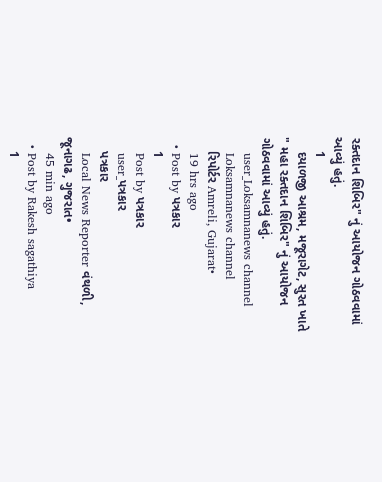રક્તદાન શિબિર" નું આયોજન ગોઠવવામાં આવ્યું હતું.
    1
    દયાળજી આશ્રમ, મજૂરાગેટ, સુરત ખાતે " મહા રક્તદાન શિબિર" નું આયોજન ગોઠવવામાં આવ્યું હતું.
    user_Loksamnanews channel
    Loksamnanews channel
    રિપોર્ટર Amreli, Gujarat•
    19 hrs ago
  • Post by પત્રકાર
    1
    Post by પત્રકાર
    user_પત્રકાર
    પત્રકાર
    Local News Reporter વંથળી, જૂનાગઢ, ગુજરાત•
    45 min ago
  • Post by Rakesh sagathiya
    1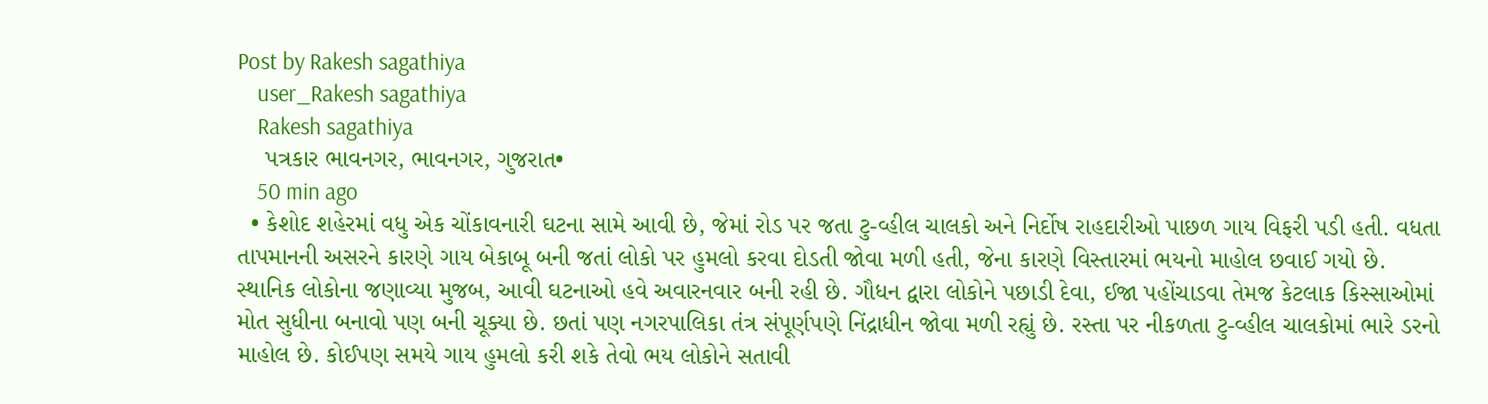Post by Rakesh sagathiya
    user_Rakesh sagathiya
    Rakesh sagathiya
    પત્રકાર ભાવનગર, ભાવનગર, ગુજરાત•
    50 min ago
  • કેશોદ શહેરમાં વધુ એક ચોંકાવનારી ઘટના સામે આવી છે, જેમાં રોડ પર જતા ટુ-વ્હીલ ચાલકો અને નિર્દોષ રાહદારીઓ પાછળ ગાય વિફરી પડી હતી. વધતા તાપમાનની અસરને કારણે ગાય બેકાબૂ બની જતાં લોકો પર હુમલો કરવા દોડતી જોવા મળી હતી, જેના કારણે વિસ્તારમાં ભયનો માહોલ છવાઈ ગયો છે. સ્થાનિક લોકોના જણાવ્યા મુજબ, આવી ઘટનાઓ હવે અવારનવાર બની રહી છે. ગૌધન દ્વારા લોકોને પછાડી દેવા, ઈજા પહોંચાડવા તેમજ કેટલાક કિસ્સાઓમાં મોત સુધીના બનાવો પણ બની ચૂક્યા છે. છતાં પણ નગરપાલિકા તંત્ર સંપૂર્ણપણે નિંદ્રાધીન જોવા મળી રહ્યું છે. રસ્તા પર નીકળતા ટુ-વ્હીલ ચાલકોમાં ભારે ડરનો માહોલ છે. કોઈપણ સમયે ગાય હુમલો કરી શકે તેવો ભય લોકોને સતાવી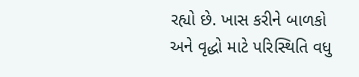રહ્યો છે. ખાસ કરીને બાળકો અને વૃદ્ધો માટે પરિસ્થિતિ વધુ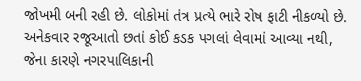જોખમી બની રહી છે. લોકોમાં તંત્ર પ્રત્યે ભારે રોષ ફાટી નીકળ્યો છે. અનેકવાર રજૂઆતો છતાં કોઈ કડક પગલાં લેવામાં આવ્યા નથી, જેના કારણે નગરપાલિકાની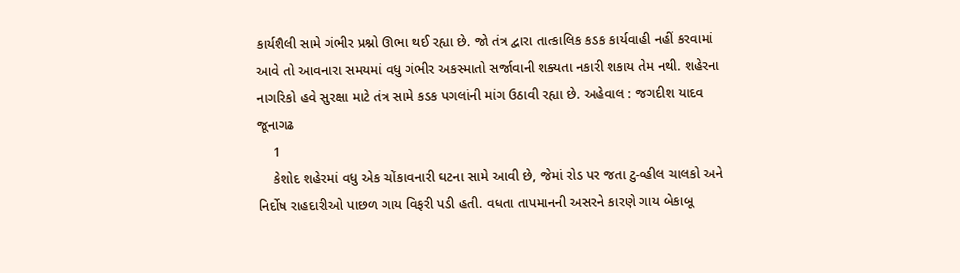કાર્યશૈલી સામે ગંભીર પ્રશ્નો ઊભા થઈ રહ્યા છે. જો તંત્ર દ્વારા તાત્કાલિક કડક કાર્યવાહી નહીં કરવામાં આવે તો આવનારા સમયમાં વધુ ગંભીર અકસ્માતો સર્જાવાની શક્યતા નકારી શકાય તેમ નથી. શહેરના નાગરિકો હવે સુરક્ષા માટે તંત્ર સામે કડક પગલાંની માંગ ઉઠાવી રહ્યા છે. અહેવાલ : જગદીશ યાદવ જૂનાગઢ
    1
    કેશોદ શહેરમાં વધુ એક ચોંકાવનારી ઘટના સામે આવી છે, જેમાં રોડ પર જતા ટુ-વ્હીલ ચાલકો અને નિર્દોષ રાહદારીઓ પાછળ ગાય વિફરી પડી હતી. વધતા તાપમાનની અસરને કારણે ગાય બેકાબૂ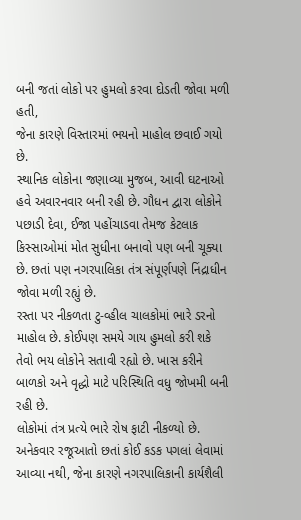બની જતાં લોકો પર હુમલો કરવા દોડતી જોવા મળી હતી,
જેના કારણે વિસ્તારમાં ભયનો માહોલ છવાઈ ગયો છે.
સ્થાનિક લોકોના જણાવ્યા મુજબ, આવી ઘટનાઓ હવે અવારનવાર બની રહી છે. ગૌધન દ્વારા લોકોને પછાડી દેવા, ઈજા પહોંચાડવા તેમજ કેટલાક કિસ્સાઓમાં મોત સુધીના બનાવો પણ બની ચૂક્યા છે. છતાં પણ નગરપાલિકા તંત્ર સંપૂર્ણપણે નિંદ્રાધીન જોવા મળી રહ્યું છે.
રસ્તા પર નીકળતા ટુ-વ્હીલ ચાલકોમાં ભારે ડરનો માહોલ છે. કોઈપણ સમયે ગાય હુમલો કરી શકે તેવો ભય લોકોને સતાવી રહ્યો છે. ખાસ કરીને બાળકો અને વૃદ્ધો માટે પરિસ્થિતિ વધુ જોખમી બની રહી છે.
લોકોમાં તંત્ર પ્રત્યે ભારે રોષ ફાટી નીકળ્યો છે. અનેકવાર રજૂઆતો છતાં કોઈ કડક પગલાં લેવામાં આવ્યા નથી, જેના કારણે નગરપાલિકાની કાર્યશૈલી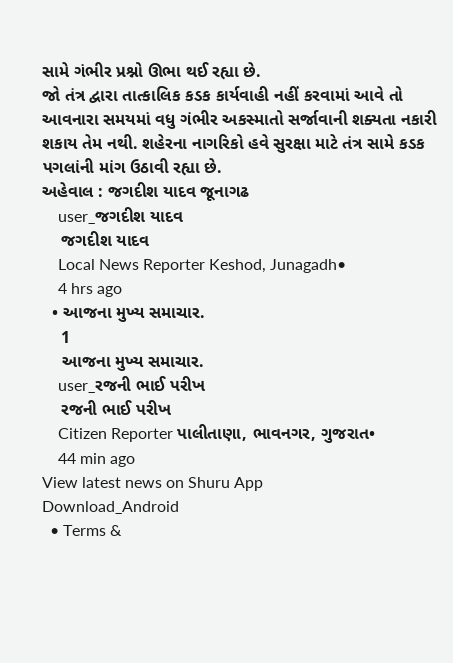સામે ગંભીર પ્રશ્નો ઊભા થઈ રહ્યા છે.
જો તંત્ર દ્વારા તાત્કાલિક કડક કાર્યવાહી નહીં કરવામાં આવે તો આવનારા સમયમાં વધુ ગંભીર અકસ્માતો સર્જાવાની શક્યતા નકારી શકાય તેમ નથી. શહેરના નાગરિકો હવે સુરક્ષા માટે તંત્ર સામે કડક પગલાંની માંગ ઉઠાવી રહ્યા છે.
અહેવાલ : જગદીશ યાદવ જૂનાગઢ
    user_જગદીશ યાદવ
    જગદીશ યાદવ
    Local News Reporter Keshod, Junagadh•
    4 hrs ago
  • આજના મુખ્ય સમાચાર.
    1
    આજના મુખ્ય સમાચાર.
    user_રજની ભાઈ પરીખ
    રજની ભાઈ પરીખ
    Citizen Reporter પાલીતાણા, ભાવનગર, ગુજરાત•
    44 min ago
View latest news on Shuru App
Download_Android
  • Terms &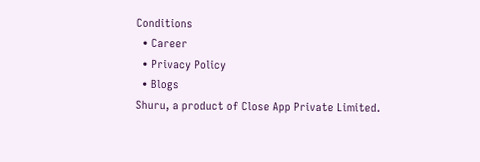Conditions
  • Career
  • Privacy Policy
  • Blogs
Shuru, a product of Close App Private Limited.